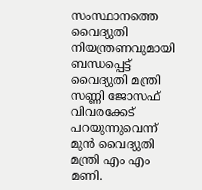സംസ്ഥാനത്തെ വൈദ്യുതി നിയന്ത്രണവുമായി ബന്ധപ്പെട്ട് വൈദ്യുതി മന്ത്രി സണ്ണി ജോസഫ് വിവരക്കേട് പറയുന്നുവെന്ന് മുന്‍ വൈദ്യുതി മന്ത്രി എം എം മണി.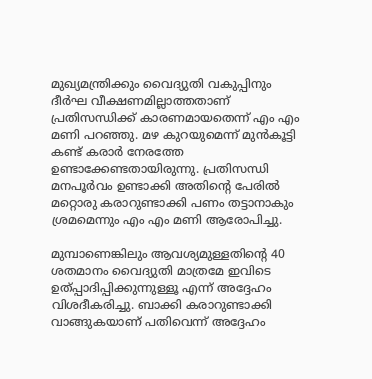മുഖ്യമന്ത്രിക്കും വൈദ്യുതി വകുപ്പിനും ദീര്‍ഘ വീക്ഷണമില്ലാത്തതാണ് പ്രതിസന്ധിക്ക് കാരണമായതെന്ന് എം എം മണി പറഞ്ഞു. മഴ കുറയുമെന്ന് മുന്‍കൂട്ടി കണ്ട് കരാര്‍ നേരത്തേ ഉണ്ടാക്കേണ്ടതായിരുന്നു. പ്രതിസന്ധി മനപൂര്‍വം ഉണ്ടാക്കി അതിന്റെ പേരില്‍ മറ്റൊരു കരാറുണ്ടാക്കി പണം തട്ടാനാകും ശ്രമമെന്നും എം എം മണി ആരോപിച്ചു.

മുമ്പാണെങ്കിലും ആവശ്യമുള്ളതിന്റെ 40 ശതമാനം വൈദ്യുതി മാത്രമേ ഇവിടെ ഉത്പ്പാദിപ്പിക്കുന്നുള്ളൂ എന്ന് അദ്ദേഹം വിശദീകരിച്ചു. ബാക്കി കരാറുണ്ടാക്കി വാങ്ങുകയാണ് പതിവെന്ന് അദ്ദേഹം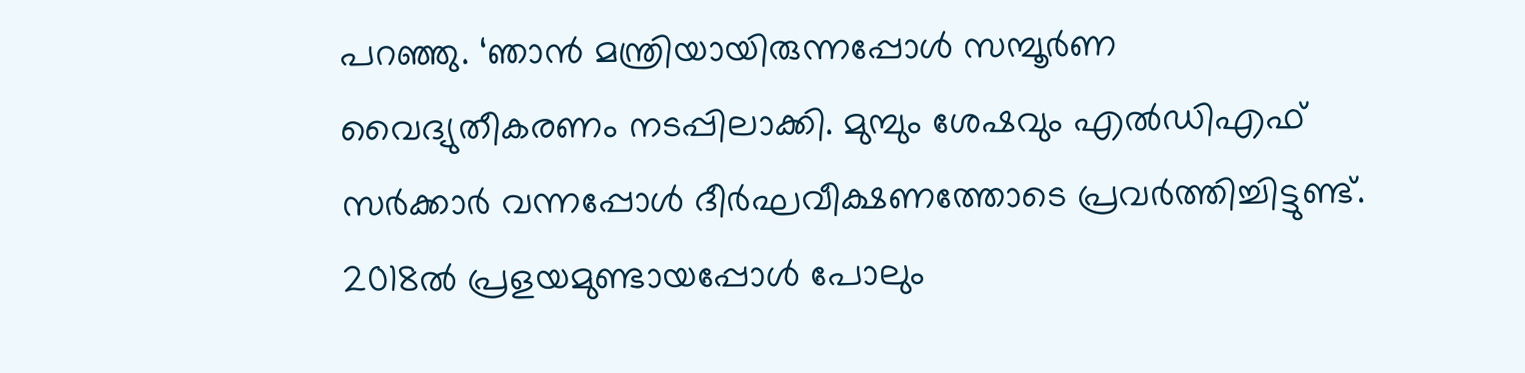പറഞ്ഞു. ‘ഞാന്‍ മന്ത്രിയായിരുന്നപ്പോള്‍ സമ്പൂര്‍ണ വൈദ്യുതീകരണം നടപ്പിലാക്കി. മുമ്പും ശേഷവും എല്‍ഡിഎഫ് സര്‍ക്കാര്‍ വന്നപ്പോള്‍ ദീര്‍ഘവീക്ഷണത്തോടെ പ്രവര്‍ത്തിച്ചിട്ടുണ്ട്. 2018ല്‍ പ്രളയമുണ്ടായപ്പോള്‍ പോലും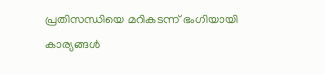പ്രതിസന്ധിയെ മറികടന്ന് ഭംഗിയായി കാര്യങ്ങള്‍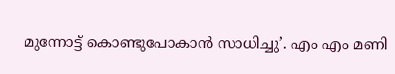മുന്നോട്ട് കൊണ്ടുപോകാന്‍ സാധിച്ചു’. എം എം മണി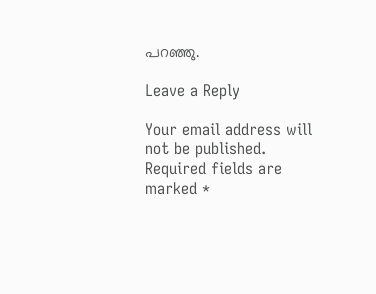പറഞ്ഞു.

Leave a Reply

Your email address will not be published. Required fields are marked *